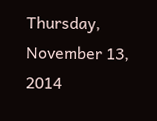Thursday, November 13, 2014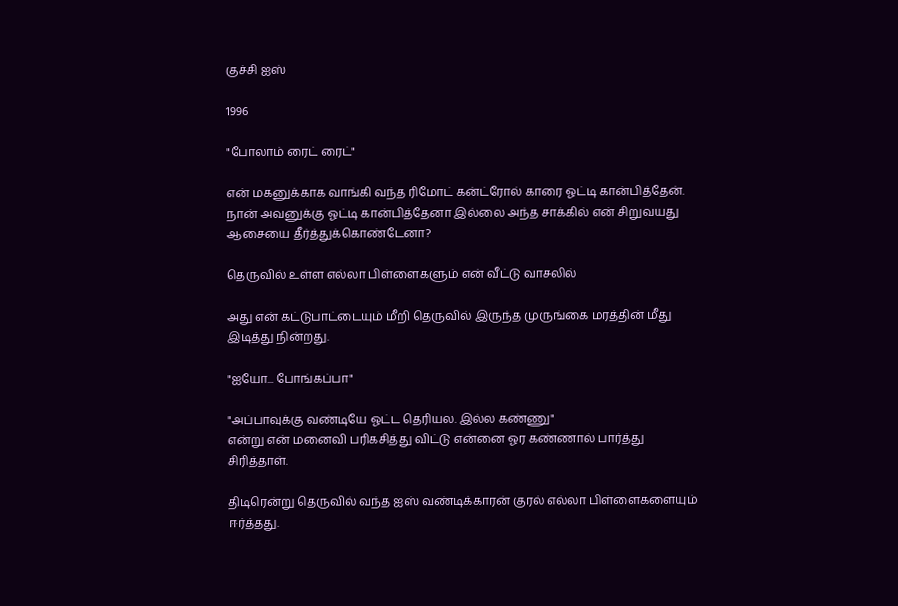குச்சி ஐஸ்

1996

"போலாம் ரைட் ரைட்"

என் மகனுக்காக வாங்கி வந்த ரிமோட் கன்ட்ரோல் காரை ஓட்டி கான்பித்தேன்.
நான் அவனுக்கு ஓட்டி கான்பித்தேனா இல்லை அந்த சாக்கில் என் சிறுவயது ஆசையை தீர்த்துக்கொண்டேனா?

தெருவில் உள்ள எல்லா பிள்ளைகளும் என் வீட்டு வாசலில்

அது என் கட்டுபாட்டையும் மீறி தெருவில் இருந்த முருங்கை மரத்தின் மீது இடித்து நின்றது.

"ஐயோ... போங்கப்பா"

"அப்பாவுக்கு வண்டியே ஓட்ட தெரியல. இல்ல கண்ணு"
என்று என் மனைவி பரிகசித்து விட்டு என்னை ஓர கண்ணால் பார்த்து சிரித்தாள்.

திடிரென்று தெருவில் வந்த ஐஸ் வண்டிக்காரன் குரல் எல்லா பிள்ளைகளையும் ஈர்த்தது.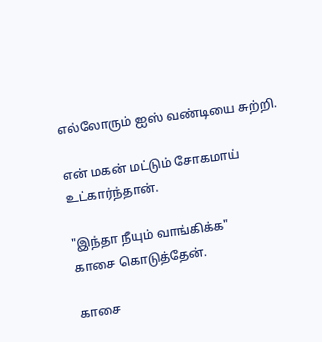எல்லோரும் ஐஸ் வண்டியை சுற்றி.

என் மகன் மட்டும் சோகமாய் உட்கார்ந்தான்.

"இந்தா நீயும் வாங்கிக்க"
காசை கொடுத்தேன்.

காசை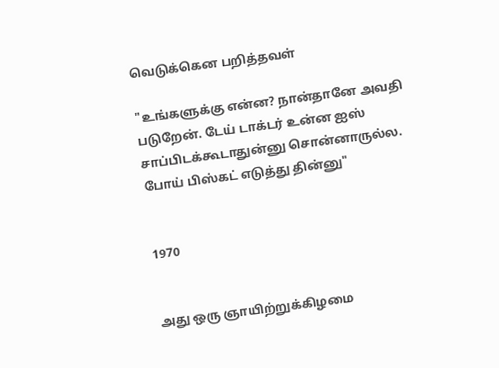வெடுக்கென பறித்தவள்

"உங்களுக்கு என்ன? நான்தானே அவதி படுறேன். டேய் டாக்டர் உன்ன ஐஸ் சாப்பிடக்கூடாதுன்னு சொன்னாருல்ல. போய் பிஸ்கட் எடுத்து தின்னு"


1970


அது ஒரு ஞாயிற்றுக்கிழமை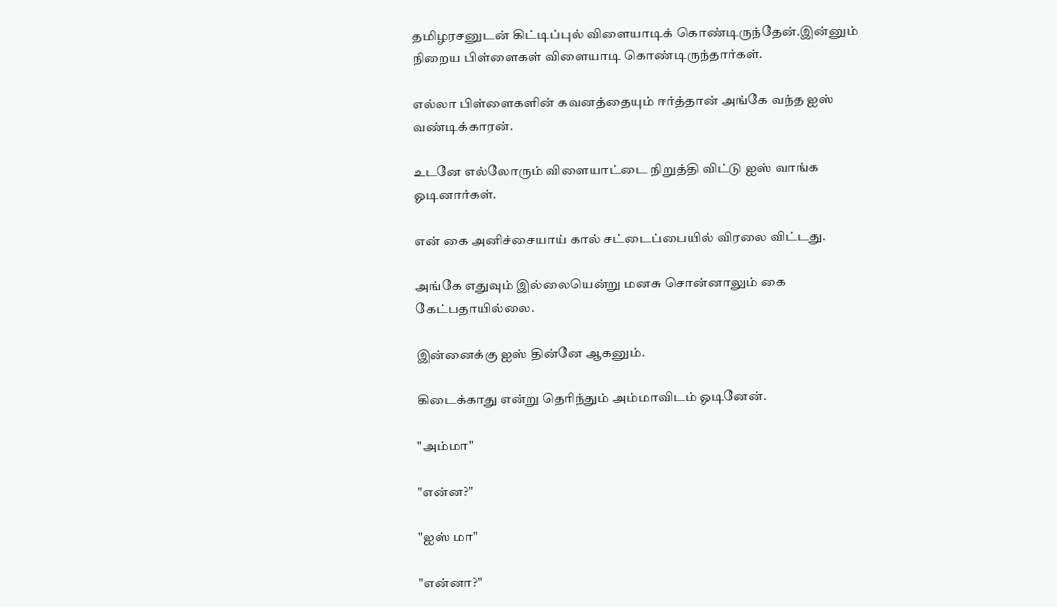தமிழரசனுடன் கிட்டிப்புல் விளையாடிக் கொண்டிருந்தேன்.இன்னும் நிறைய பிள்ளைகள் விளையாடி கொண்டிருந்தார்கள்.

எல்லா பிள்ளைகளின் கவனத்தையும் ஈர்த்தான் அங்கே வந்த ஐஸ் வண்டிக்காரன்.

உடனே எல்லோரும் விளையாட்டை நிறுத்தி விட்டு ஐஸ் வாங்க ஓடினார்கள்.

என் கை அனிச்சையாய் கால் சட்டைப்பையில் விரலை விட்டது.

அங்கே எதுவும் இல்லையென்று மனசு சொன்னாலும் கை கேட்பதாயில்லை.

இன்னைக்கு ஐஸ் தின்னே ஆகனும்.

கிடைக்காது என்று தெரிந்தும் அம்மாவிடம் ஓடினேன்.

"அம்மா"

"என்ன?"

"ஐஸ் மா"

"என்னா?"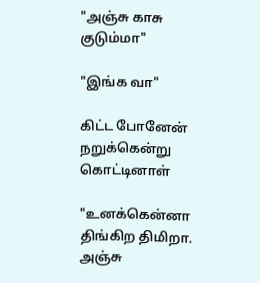"அஞ்சு காசு குடும்மா"

"இங்க வா"

கிட்ட போனேன்
நறுக்கென்று கொட்டினாள்

"உனக்கென்னா திங்கிற திமிறா. அஞ்சு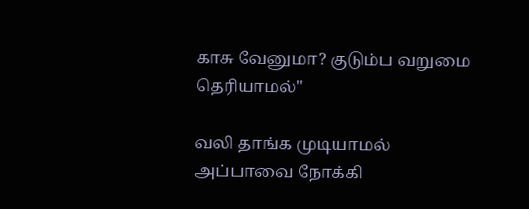காசு வேனுமா? குடும்ப வறுமை தெரியாமல்"

வலி தாங்க முடியாமல் அப்பாவை நோக்கி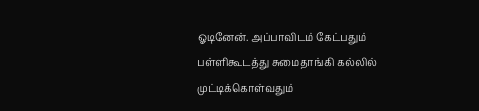ஓடினேன். அப்பாவிடம் கேட்பதும் பள்ளிகூடத்து சுமைதாங்கி கல்லில் முட்டிக்கொள்வதும்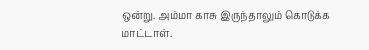ஒன்று. அம்மா காசு இருந்தாலும் கொடுக்க மாட்டாள்.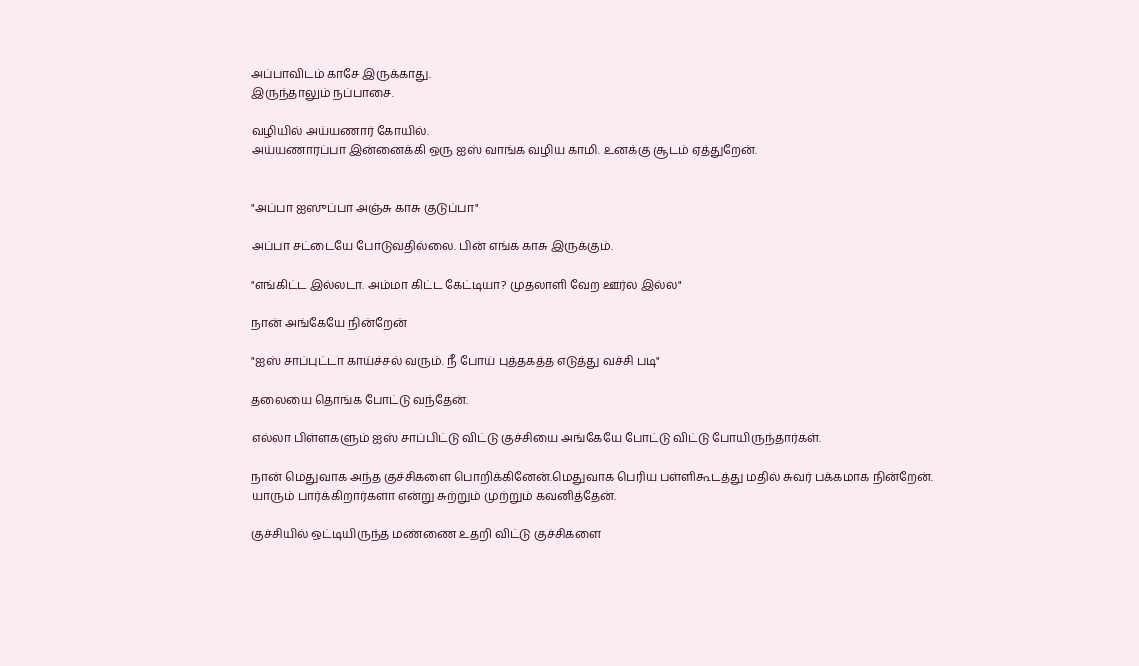அப்பாவிடம் காசே இருக்காது.
இருந்தாலும் நப்பாசை.

வழியில் அய்யணார் கோயில்.
அய்யணாரப்பா இன்னைக்கி ஒரு ஐஸ் வாங்க வழிய காமி. உனக்கு சூடம் ஏத்துறேன்.


"அப்பா ஐஸுப்பா அஞ்சு காசு குடுப்பா"

அப்பா சட்டையே போடுவதில்லை. பின் எங்க காசு இருக்கும்.

"எங்கிட்ட இல்லடா. அம்மா கிட்ட கேட்டியா? முதலாளி வேற ஊர்ல இல்ல"

நான் அங்கேயே நின்றேன்

"ஐஸ் சாப்புட்டா காய்ச்சல் வரும். நீ போய் புத்தகத்த எடுத்து வச்சி படி"

தலையை தொங்க போட்டு வந்தேன்.

எல்லா பிள்ளகளும் ஐஸ் சாப்பிட்டு விட்டு குச்சியை அங்கேயே போட்டு விட்டு போயிருந்தார்கள்.

நான் மெதுவாக அந்த குச்சிகளை பொறிக்கினேன்.மெதுவாக பெரிய பள்ளிகூடத்து மதில் சுவர் பக்கமாக நின்றேன்.
யாரும் பார்க்கிறார்களா என்று சுற்றும் முற்றும் கவனித்தேன்.

குச்சியில் ஒட்டியிருந்த மண்ணை உதறி விட்டு குச்சிகளை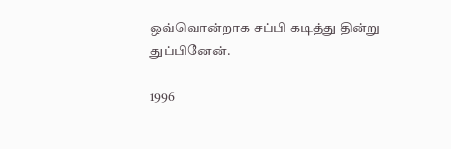ஒவ்வொன்றாக சப்பி கடித்து தின்று துப்பினேன்.

1996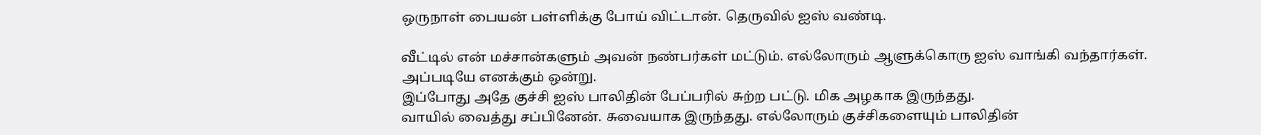ஒருநாள் பையன் பள்ளிக்கு போய் விட்டான். தெருவில் ஐஸ் வண்டி.

வீட்டில் என் மச்சான்களும் அவன் நண்பர்கள் மட்டும். எல்லோரும் ஆளுக்கொரு ஐஸ் வாங்கி வந்தார்கள். அப்படியே எனக்கும் ஒன்று.
இப்போது அதே குச்சி ஐஸ் பாலிதின் பேப்பரில் சுற்ற பட்டு. மிக அழகாக இருந்தது.
வாயில் வைத்து சப்பினேன். சுவையாக இருந்தது. எல்லோரும் குச்சிகளையும் பாலிதின்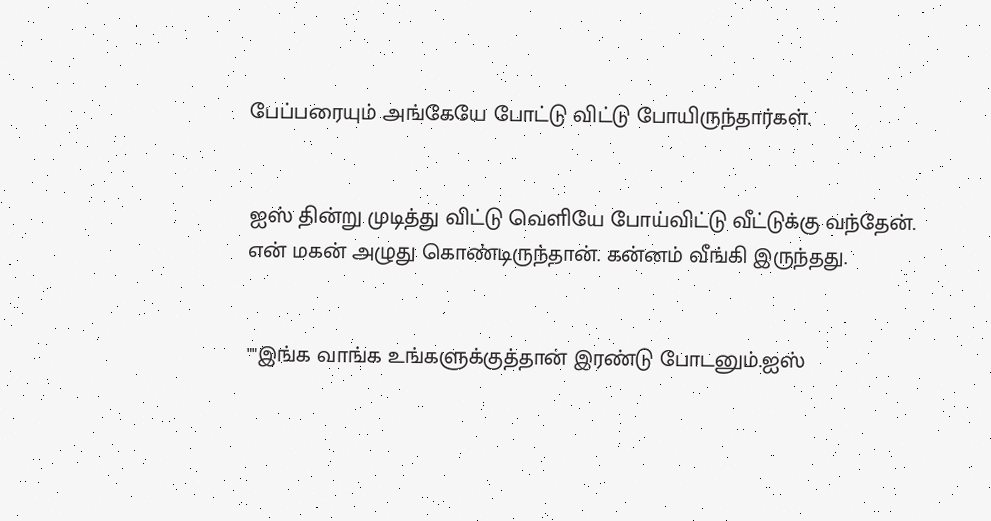பேப்பரையும் அங்கேயே போட்டு விட்டு போயிருந்தார்கள்.


ஐஸ் தின்று முடித்து விட்டு வெளியே போய்விட்டு வீட்டுக்கு வந்தேன்.
என் மகன் அழுது கொண்டிருந்தான். கன்னம் வீங்கி இருந்தது.


""இங்க வாங்க உங்களுக்குத்தான் இரண்டு போடனும்.ஐஸ்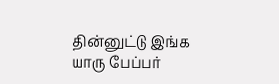தின்னுட்டு இங்க யாரு பேப்பர்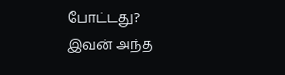போட்டது?
இவன் அந்த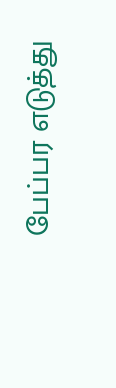பேப்பர எடுத்து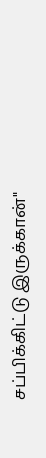சப்பிக்கிட்டு இருக்கான்"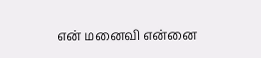என் மனைவி என்னை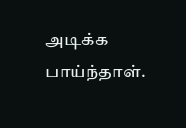அடிக்க பாய்ந்தாள்.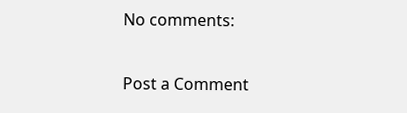No comments:

Post a Comment